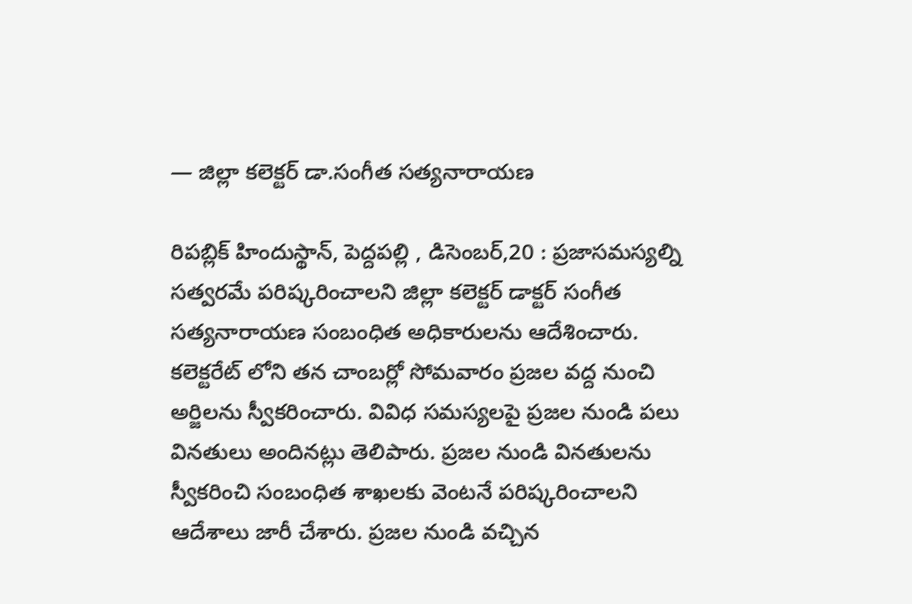— జిల్లా కలెక్టర్ డా.సంగీత సత్యనారాయణ

రిపబ్లిక్ హిందుస్థాన్, పెద్దపల్లి , డిసెంబర్,20 : ప్రజాసమస్యల్ని సత్వరమే పరిష్కరించాలని జిల్లా కలెక్టర్ డాక్టర్ సంగీత సత్యనారాయణ సంబంధిత అధికారులను ఆదేశించారు. కలెక్టరేట్ లోని తన చాంబర్లో సోమవారం ప్రజల వద్ద నుంచి అర్జిలను స్వీకరించారు. వివిధ సమస్యలపై ప్రజల నుండి పలు వినతులు అందినట్లు తెలిపారు. ప్రజల నుండి వినతులను స్వీకరించి సంబంధిత శాఖలకు వెంటనే పరిష్కరించాలని ఆదేశాలు జారీ చేశారు. ప్రజల నుండి వచ్చిన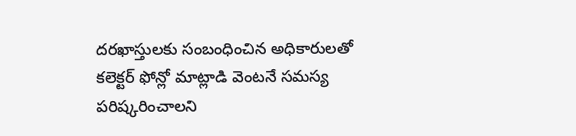దరఖాస్తులకు సంబంధించిన అధికారులతో కలెక్టర్ ఫోన్లో మాట్లాడి వెంటనే సమస్య పరిష్కరించాలని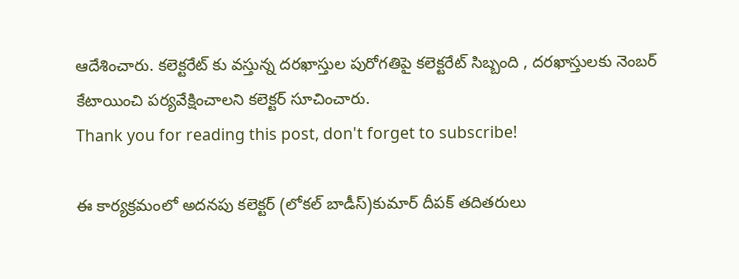ఆదేశించారు. కలెక్టరేట్ కు వస్తున్న దరఖాస్తుల పురోగతిపై కలెక్టరేట్ సిబ్బంది , దరఖాస్తులకు నెంబర్ కేటాయించి పర్యవేక్షించాలని కలెక్టర్ సూచించారు.
Thank you for reading this post, don't forget to subscribe!

ఈ కార్యక్రమంలో అదనపు కలెక్టర్ (లోకల్ బాడీస్)కుమార్ దీపక్ తదితరులు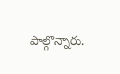పాల్గొన్నారు.